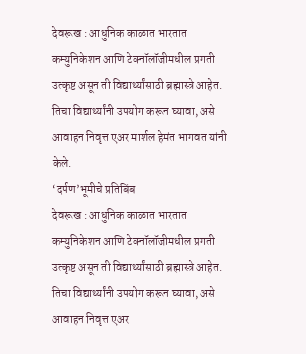देवरूख : आधुनिक काळात भारतात कम्युनिकेशन आणि टेक्नॉलॉजीमधील प्रगती उत्कृष्ट असून ती विद्यार्थ्यांसाठी ब्रह्मास्त्रे आहेत. तिचा विद्यार्थ्यांनी उपयोग करून घ्यावा, असे आवाहन निवृत्त एअर मार्शल हेमंत भागवत यांनी केले.
‘दर्पण’भूमीचे प्रतिबिंब
देवरूख : आधुनिक काळात भारतात कम्युनिकेशन आणि टेक्नॉलॉजीमधील प्रगती उत्कृष्ट असून ती विद्यार्थ्यांसाठी ब्रह्मास्त्रे आहेत. तिचा विद्यार्थ्यांनी उपयोग करून घ्यावा, असे आवाहन निवृत्त एअर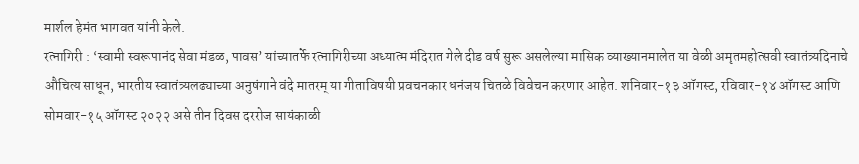मार्शल हेमंत भागवत यांनी केले.
रत्नागिरी : ‘स्वामी स्वरूपानंद सेवा मंडळ, पावस’ यांच्यातर्फे रत्नागिरीच्या अध्यात्म मंदिरात गेले दीड वर्ष सुरू असलेल्या मासिक व्याख्यानमालेत या वेळी अमृतमहोत्सवी स्वातंत्र्यदिनाचे औचित्य साधून, भारतीय स्वातंत्र्यलढ्याच्या अनुषंगाने वंदे मातरम् या गीताविषयी प्रवचनकार धनंजय चितळे विवेचन करणार आहेत. शनिवार-१३ ऑगस्ट, रविवार-१४ ऑगस्ट आणि सोमवार-१५ ऑगस्ट २०२२ असे तीन दिवस दररोज सायंकाळी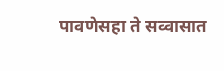पावणेसहा ते सव्वासात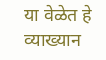या वेळेत हे व्याख्यान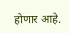होणार आहे.